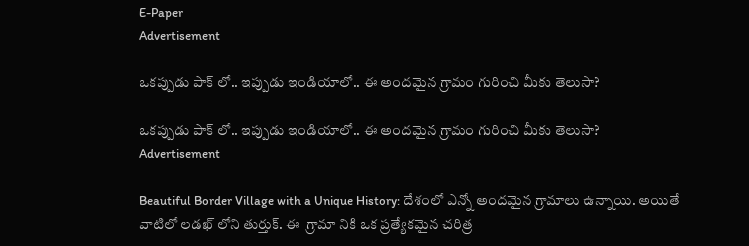E-Paper
Advertisement

ఒకప్పుడు పాక్ లో.. ఇప్పుడు ఇండియాలో.. ఈ అందమైన గ్రామం గురించి మీకు తెలుసా?

ఒకప్పుడు పాక్ లో.. ఇప్పుడు ఇండియాలో.. ఈ అందమైన గ్రామం గురించి మీకు తెలుసా?
Advertisement

Beautiful Border Village with a Unique History: దేశంలో ఎన్నో అందమైన గ్రామాలు ఉన్నాయి. అయితే వాటిలో లడఖ్‌ లోని తుర్తుక్. ఈ  గ్రామా నికి ఒక ప్రత్యేకమైన చరిత్ర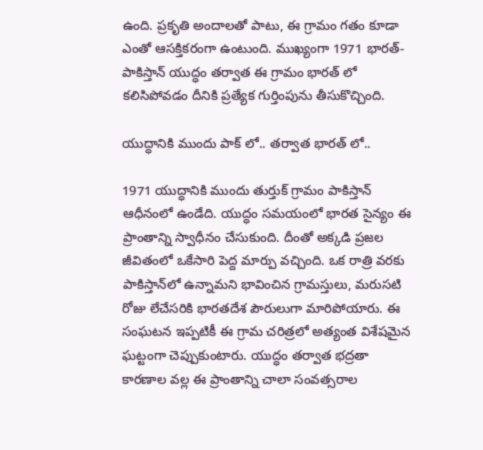ఉంది. ప్రకృతి అందాలతో పాటు, ఈ గ్రామం గతం కూడా ఎంతో ఆసక్తికరంగా ఉంటుంది. ముఖ్యంగా 1971 భారత్-పాకిస్తాన్ యుద్ధం తర్వాత ఈ గ్రామం భారత్ లో కలిసిపోవడం దీనికి ప్రత్యేక గుర్తింపును తీసుకొచ్చింది.

యుద్ధానికి ముందు పాక్ లో.. తర్వాత భారత్ లో..

1971 యుద్ధానికి ముందు తుర్తుక్ గ్రామం పాకిస్తాన్ ఆధీనంలో ఉండేది. యుద్ధం సమయంలో భారత సైన్యం ఈ ప్రాంతాన్ని స్వాధీనం చేసుకుంది. దీంతో అక్కడి ప్రజల జీవితంలో ఒకేసారి పెద్ద మార్పు వచ్చింది. ఒక రాత్రి వరకు పాకిస్తాన్‌లో ఉన్నామని భావించిన గ్రామస్తులు, మరుసటి రోజు లేచేసరికి భారతదేశ పౌరులుగా మారిపోయారు. ఈ సంఘటన ఇప్పటికీ ఈ గ్రామ చరిత్రలో అత్యంత విశేషమైన ఘట్టంగా చెప్పుకుంటారు. యుద్ధం తర్వాత భద్రతా కారణాల వల్ల ఈ ప్రాంతాన్ని చాలా సంవత్సరాల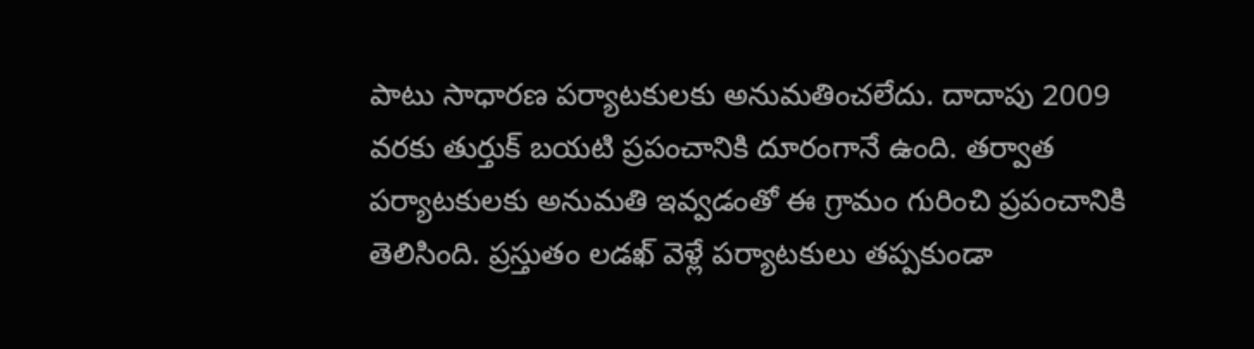పాటు సాధారణ పర్యాటకులకు అనుమతించలేదు. దాదాపు 2009 వరకు తుర్తుక్ బయటి ప్రపంచానికి దూరంగానే ఉంది. తర్వాత పర్యాటకులకు అనుమతి ఇవ్వడంతో ఈ గ్రామం గురించి ప్రపంచానికి తెలిసింది. ప్రస్తుతం లడఖ్ వెళ్లే పర్యాటకులు తప్పకుండా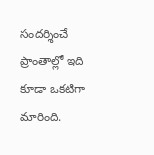సందర్శించే ప్రాంతాల్లో ఇది కూడా ఒకటిగా మారింది.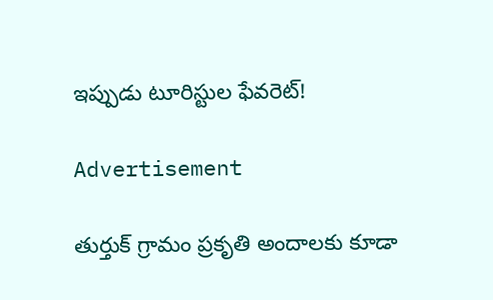ఇప్పుడు టూరిస్టుల ఫేవరెట్!

Advertisement

తుర్తుక్ గ్రామం ప్రకృతి అందాలకు కూడా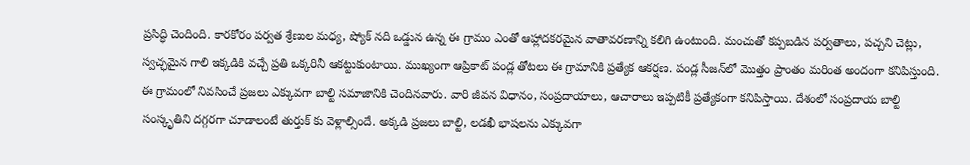ప్రసిద్ధి చెందింది. కారకోరం పర్వత శ్రేణుల మధ్య, ష్యోక్ నది ఒడ్డున ఉన్న ఈ గ్రామం ఎంతో ఆహ్లాదకరమైన వాతావరణాన్ని కలిగి ఉంటుంది. మంచుతో కప్పబడిన పర్వతాలు, పచ్చని చెట్లు, స్వచ్ఛమైన గాలి ఇక్కడికి వచ్చే ప్రతి ఒక్కరినీ ఆకట్టుకుంటాయి. ముఖ్యంగా ఆప్రికాట్ పండ్ల తోటలు ఈ గ్రామానికి ప్రత్యేక ఆకర్షణ. పండ్ల సీజన్‌లో మొత్తం ప్రాంతం మరింత అందంగా కనిపిస్తుంది. ఈ గ్రామంలో నివసించే ప్రజలు ఎక్కువగా బాల్టి సమాజానికి చెందినవారు. వారి జీవన విధానం, సంప్రదాయాలు, ఆచారాలు ఇప్పటికీ ప్రత్యేకంగా కనిపిస్తాయి. దేశంలో సంప్రదాయ బాల్టి సంస్కృతిని దగ్గరగా చూడాలంటే తుర్తుక్ కు వెళ్లాల్సిందే. అక్కడి ప్రజలు బాల్టి, లడఖీ భాషలను ఎక్కువగా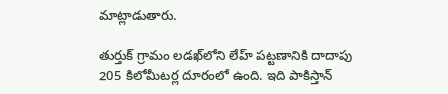మాట్లాడుతారు.

తుర్తుక్ గ్రామం లడఖ్‌లోని లేహ్ పట్టణానికి దాదాపు 205 కిలోమీటర్ల దూరంలో ఉంది. ఇది పాకిస్తాన్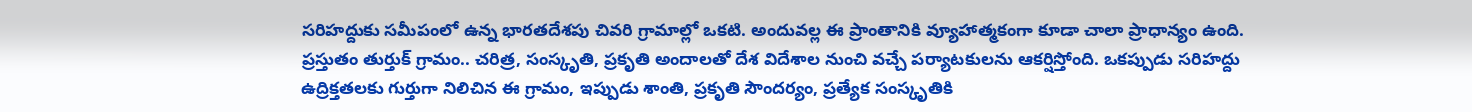సరిహద్దుకు సమీపంలో ఉన్న భారతదేశపు చివరి గ్రామాల్లో ఒకటి. అందువల్ల ఈ ప్రాంతానికి వ్యూహాత్మకంగా కూడా చాలా ప్రాధాన్యం ఉంది. ప్రస్తుతం తుర్తుక్ గ్రామం.. చరిత్ర, సంస్కృతి, ప్రకృతి అందాలతో దేశ విదేశాల నుంచి వచ్చే పర్యాటకులను ఆకర్షిస్తోంది. ఒకప్పుడు సరిహద్దు ఉద్రిక్తతలకు గుర్తుగా నిలిచిన ఈ గ్రామం, ఇప్పుడు శాంతి, ప్రకృతి సౌందర్యం, ప్రత్యేక సంస్కృతికి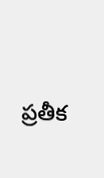ప్రతీక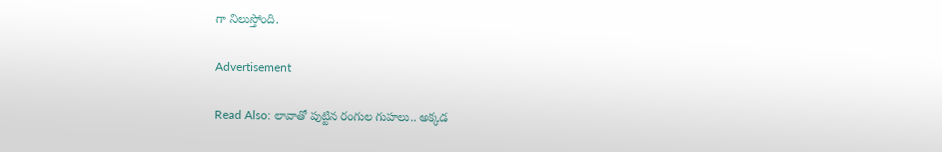గా నిలుస్తోంది.

Advertisement

Read Also: లావాతో పుట్టిన రంగుల గుహలు.. అక్కడ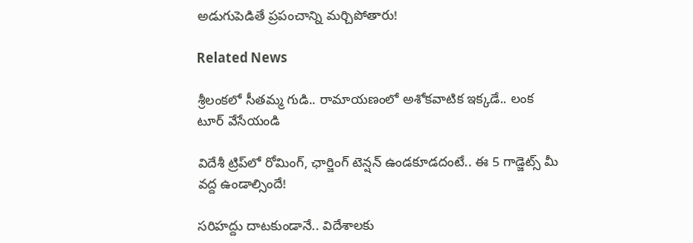అడుగుపెడితే ప్రపంచాన్ని మర్చిపోతారు!

Related News

శ్రీలంకలో సీతమ్మ గుడి.. రామాయణంలో అశోకవాటిక ఇక్కడే.. లంక టూర్ వేసేయండి

విదేశీ ట్రిప్‌లో రోమింగ్, ఛార్జింగ్ టెన్షన్ ఉండకూడదంటే.. ఈ 5 గాడ్జెట్స్ మీ వద్ద ఉండాల్సిందే!

సరిహద్దు దాటకుండానే.. విదేశాలకు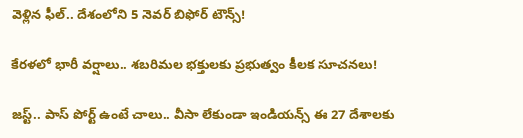వెళ్లిన ఫీల్.. దేశంలోని 5 నెవర్ బిఫోర్ టౌన్స్!

కేరళలో భారీ వర్షాలు.. శబరిమల భక్తులకు ప్రభుత్వం కీలక సూచనలు!

జస్ట్.. పాస్‌ పోర్ట్ ఉంటే చాలు.. వీసా లేకుండా ఇండియన్స్ ఈ 27 దేశాలకు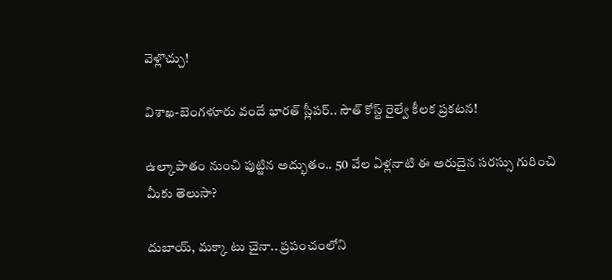వెళ్లొచ్చు!

విశాఖ-బెంగళూరు వందే భారత్ స్లీపర్‌.. సౌత్ కోస్ట్ రైల్వే కీలక ప్రకటన!

ఉల్కాపాతం నుంచి పుట్టిన అద్భుతం.. 50 వేల ఏళ్లనాటి ఈ అరుదైన సరస్సు గురించి మీకు తెలుసా?

దుబాయ్, మక్కా టు చైనా.. ప్రపంచంలోని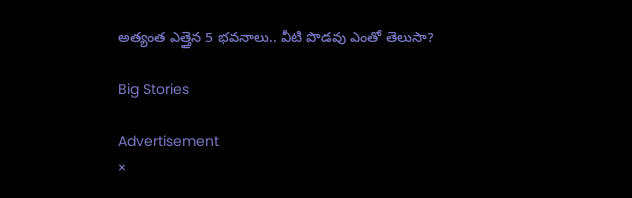అత్యంత ఎత్తైన 5 భవనాలు.. వీటి పొడవు ఎంతో తెలుసా?

Big Stories

Advertisement
×